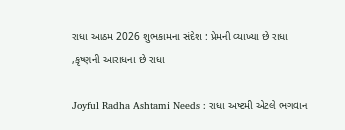રાધા આઠમ 2026 શુભકામના સંદેશ : પ્રેમની વ્યાખ્યા છે રાધા ,કૃષ્ણની આરાધના છે રાધા

Joyful Radha Ashtami Needs : રાધા અષ્ટમી એટલે ભગવાન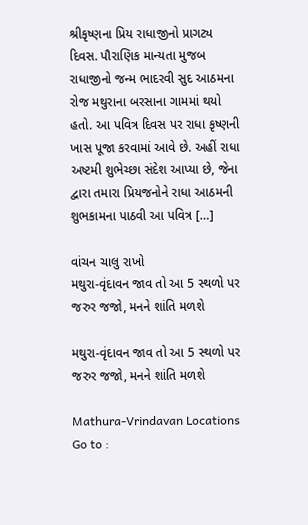શ્રીકૃષ્ણના પ્રિય રાધાજીનો પ્રાગટ્ય દિવસ. પૌરાણિક માન્યતા મુજબ રાધાજીનો જન્મ ભાદરવી સુદ આઠમના રોજ મથુરાના બરસાના ગામમાં થયો હતો. આ પવિત્ર દિવસ પર રાધા કૃષ્ણની ખાસ પૂજા કરવામાં આવે છે. અહીં રાધા અષ્ટમી શુભેચ્છા સંદેશ આપ્યા છે, જેના દ્વારા તમારા પ્રિયજનોને રાધા આઠમની શુભકામના પાઠવી આ પવિત્ર […]

વાંચન ચાલુ રાખો
મથુરા-વૃંદાવન જાવ તો આ 5 સ્થળો પર જરુર જજો, મનને શાંતિ મળશે

મથુરા-વૃંદાવન જાવ તો આ 5 સ્થળો પર જરુર જજો, મનને શાંતિ મળશે

Mathura-Vrindavan Locations Go to :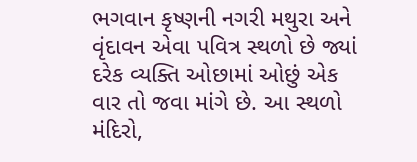ભગવાન કૃષ્ણની નગરી મથુરા અને વૃંદાવન એવા પવિત્ર સ્થળો છે જ્યાં દરેક વ્યક્તિ ઓછામાં ઓછું એક વાર તો જવા માંગે છે. આ સ્થળો મંદિરો,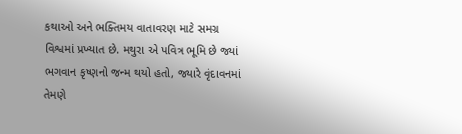કથાઓ અને ભક્તિમય વાતાવરણ માટે સમગ્ર વિશ્વમાં પ્રખ્યાત છે. મથુરા એ પવિત્ર ભૂમિ છે જ્યાં ભગવાન કૃષ્ણનો જન્મ થયો હતો, જ્યારે વૃંદાવનમાં તેમણે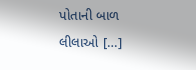પોતાની બાળ લીલાઓ […]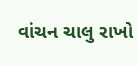વાંચન ચાલુ રાખો